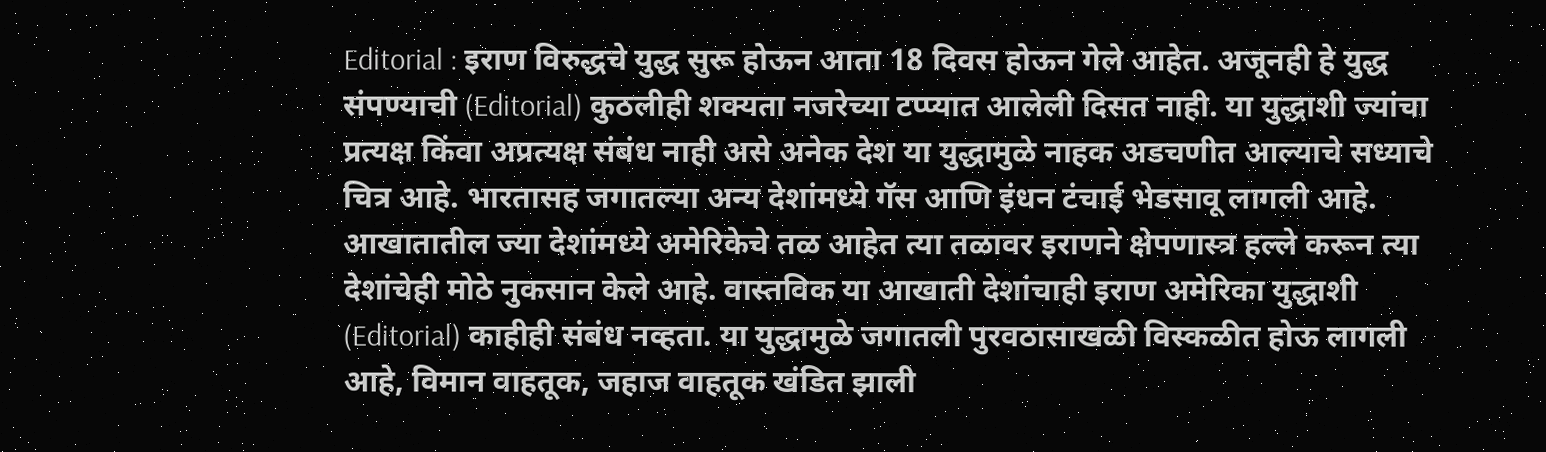Editorial : इराण विरुद्धचे युद्ध सुरू होऊन आता 18 दिवस होऊन गेले आहेत. अजूनही हे युद्ध संपण्याची (Editorial) कुठलीही शक्यता नजरेच्या टप्प्यात आलेली दिसत नाही. या युद्धाशी ज्यांचा प्रत्यक्ष किंवा अप्रत्यक्ष संबंध नाही असे अनेक देश या युद्धामुळे नाहक अडचणीत आल्याचे सध्याचे चित्र आहे. भारतासह जगातल्या अन्य देशांमध्ये गॅस आणि इंधन टंचाई भेडसावू लागली आहे. आखातातील ज्या देशांमध्ये अमेरिकेचे तळ आहेत त्या तळावर इराणने क्षेपणास्त्र हल्ले करून त्या देशांचेही मोठे नुकसान केले आहे. वास्तविक या आखाती देशांचाही इराण अमेरिका युद्धाशी (Editorial) काहीही संबंध नव्हता. या युद्धामुळे जगातली पुरवठासाखळी विस्कळीत होऊ लागली आहे, विमान वाहतूक, जहाज वाहतूक खंडित झाली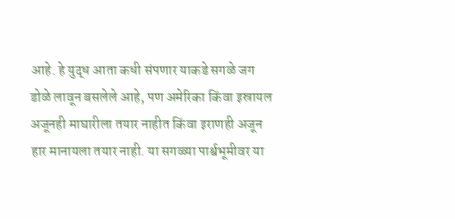आहे. हे युद्ध आता कधी संपणार याकडे सगळे जग डोळे लावून बसलेले आहे, पण अमेरिका किंवा इस्रायल अजूनही माघारीला तयार नाहीत किंवा इराणही अजून हार मानायला तयार नाही. या सगळ्या पार्श्वभूमीवर या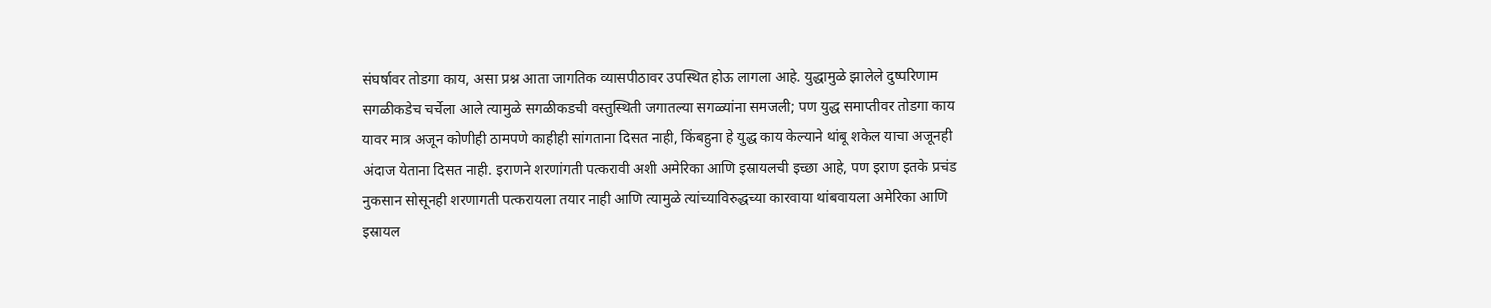संघर्षावर तोडगा काय, असा प्रश्न आता जागतिक व्यासपीठावर उपस्थित होऊ लागला आहे. युद्धामुळे झालेले दुष्परिणाम सगळीकडेच चर्चेला आले त्यामुळे सगळीकडची वस्तुस्थिती जगातल्या सगळ्यांना समजली; पण युद्ध समाप्तीवर तोडगा काय यावर मात्र अजून कोणीही ठामपणे काहीही सांगताना दिसत नाही, किंबहुना हे युद्ध काय केल्याने थांबू शकेल याचा अजूनही अंदाज येताना दिसत नाही. इराणने शरणांगती पत्करावी अशी अमेरिका आणि इस्रायलची इच्छा आहे, पण इराण इतके प्रचंड नुकसान सोसूनही शरणागती पत्करायला तयार नाही आणि त्यामुळे त्यांच्याविरुद्धच्या कारवाया थांबवायला अमेरिका आणि इस्रायल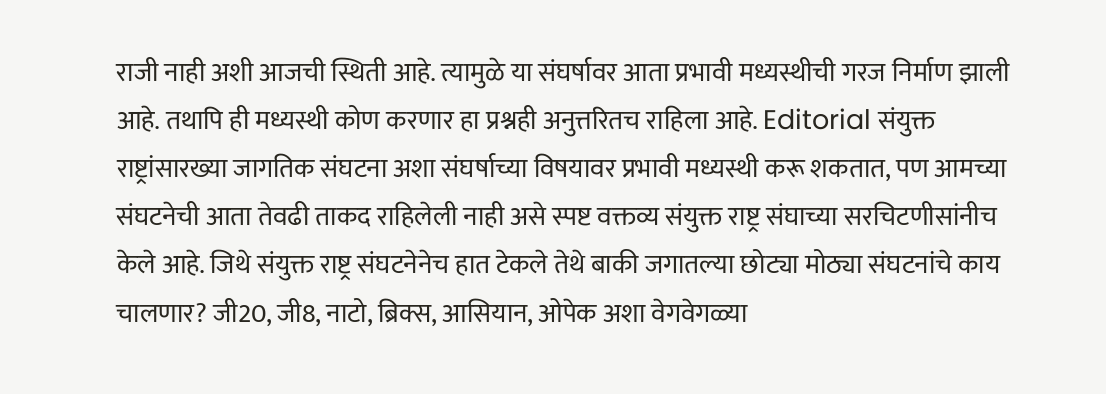राजी नाही अशी आजची स्थिती आहे. त्यामुळे या संघर्षावर आता प्रभावी मध्यस्थीची गरज निर्माण झाली आहे. तथापि ही मध्यस्थी कोण करणार हा प्रश्नही अनुत्तरितच राहिला आहे. Editorial संयुक्त राष्ट्रांसारख्या जागतिक संघटना अशा संघर्षाच्या विषयावर प्रभावी मध्यस्थी करू शकतात, पण आमच्या संघटनेची आता तेवढी ताकद राहिलेली नाही असे स्पष्ट वक्तव्य संयुक्त राष्ट्र संघाच्या सरचिटणीसांनीच केले आहे. जिथे संयुक्त राष्ट्र संघटनेनेच हात टेकले तेथे बाकी जगातल्या छोट्या मोठ्या संघटनांचे काय चालणार? जी20, जी8, नाटो, ब्रिक्स, आसियान, ओपेक अशा वेगवेगळ्या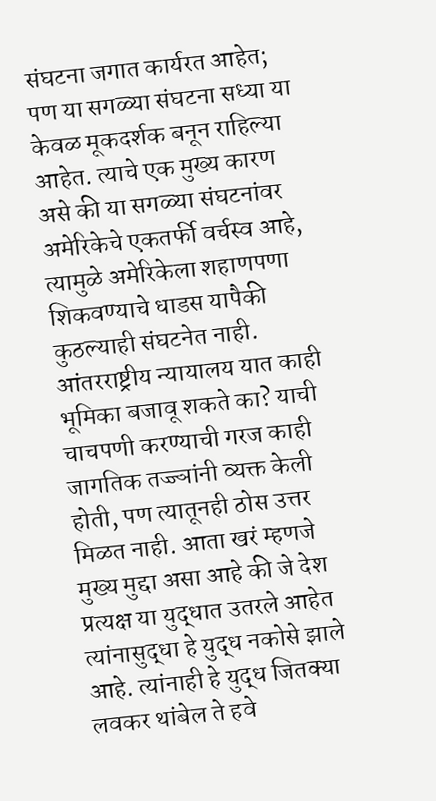संघटना जगात कार्यरत आहेत; पण या सगळ्या संघटना सध्या या केवळ मूकदर्शक बनून राहिल्या आहेत. त्याचे एक मुख्य कारण असे की या सगळ्या संघटनांवर अमेरिकेचे एकतर्फी वर्चस्व आहे, त्यामुळे अमेरिकेला शहाणपणा शिकवण्याचे धाडस यापैकी कुठल्याही संघटनेत नाही. आंतरराष्ट्रीय न्यायालय यात काही भूमिका बजावू शकते का? याची चाचपणी करण्याची गरज काही जागतिक तज्ज्ञांनी व्यक्त केली होती, पण त्यातूनही ठोस उत्तर मिळत नाही. आता खरं म्हणजे मुख्य मुद्दा असा आहे की जे देश प्रत्यक्ष या युद्धात उतरले आहेत त्यांनासुद्धा हे युद्ध नकोसे झाले आहे. त्यांनाही हे युद्ध जितक्या लवकर थांबेल ते हवे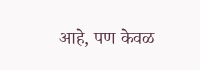आहे, पण केवळ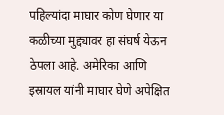पहिल्यांदा माघार कोण घेणार या कळीच्या मुद्द्यावर हा संघर्ष येऊन ठेपला आहे. अमेरिका आणि इस्रायल यांनी माघार घेणे अपेक्षित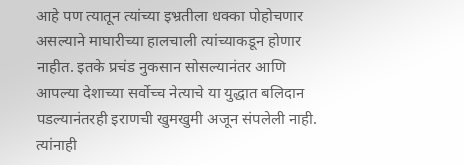आहे पण त्यातून त्यांच्या इभ्रतीला धक्का पोहोचणार असल्याने माघारीच्या हालचाली त्यांच्याकडून होणार नाहीत. इतके प्रचंड नुकसान सोसल्यानंतर आणि आपल्या देशाच्या सर्वोच्च नेत्याचे या युद्धात बलिदान पडल्यानंतरही इराणची खुमखुमी अजून संपलेली नाही. त्यांनाही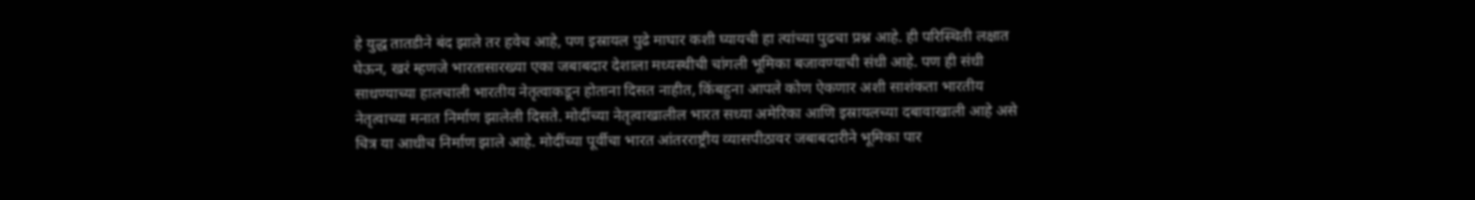हे युद्ध तातडीने बंद झाले तर हवेच आहे, पण इस्रायल पुढे माघार कशी घ्यायची हा त्यांच्या पुढचा प्रश्न आहे. ही परिस्थिती लक्षात घेऊन, खरं म्हणजे भारतासारख्या एका जबाबदार देशाला मध्यस्थीची चांगली भूमिका बजावण्याची संधी आहे. पण ही संधी साधण्याच्या हालचाली भारतीय नेतृत्वाकडून होताना दिसत नाहीत, किंबहुना आपले कोण ऐकणार अशी साशंकता भारतीय नेतृत्वाच्या मनात निर्माण झालेली दिसते. मोदींच्या नेतृत्वाखालील भारत सध्या अमेरिका आणि इस्रायलच्या दबावाखाली आहे असे चित्र या आधीच निर्माण झाले आहे. मोदींच्या पूर्वीचा भारत आंतरराष्ट्रीय व्यासपीठावर जबाबदारीने भूमिका पार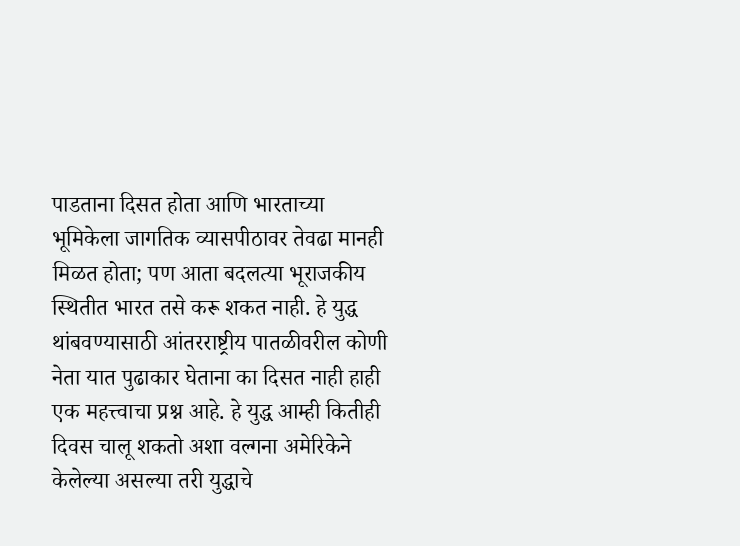पाडताना दिसत होता आणि भारताच्या भूमिकेला जागतिक व्यासपीठावर तेवढा मानही मिळत होता; पण आता बदलत्या भूराजकीय स्थितीत भारत तसे करू शकत नाही. हे युद्ध थांबवण्यासाठी आंतरराष्ट्रीय पातळीवरील कोणी नेता यात पुढाकार घेताना का दिसत नाही हाही एक महत्त्वाचा प्रश्न आहे. हे युद्ध आम्ही कितीही दिवस चालू शकतो अशा वल्गना अमेरिकेने केलेल्या असल्या तरी युद्धाचे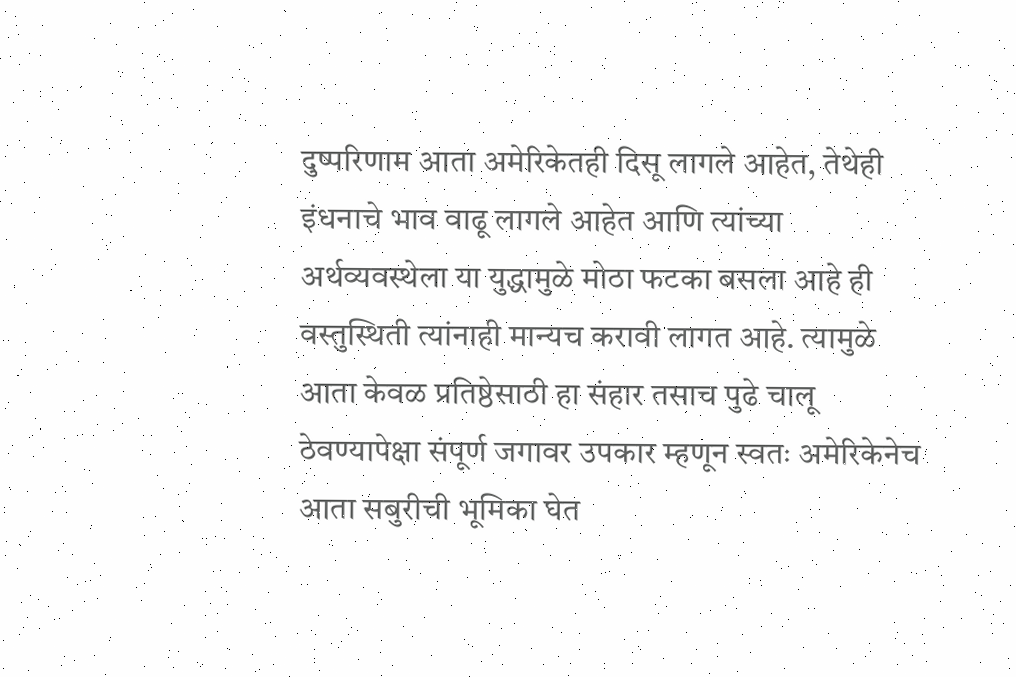दुष्परिणाम आता अमेरिकेतही दिसू लागले आहेत, तेथेही इंधनाचे भाव वाढू लागले आहेत आणि त्यांच्या अर्थव्यवस्थेला या युद्धामुळे मोठा फटका बसला आहे ही वस्तुस्थिती त्यांनाही मान्यच करावी लागत आहे. त्यामुळे आता केवळ प्रतिष्ठेसाठी हा संहार तसाच पुढे चालू ठेवण्यापेक्षा संपूर्ण जगावर उपकार म्हणून स्वतः अमेरिकेनेच आता सबुरीची भूमिका घेत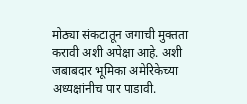मोठ्या संकटातून जगाची मुक्तता करावी अशी अपेक्षा आहे. अशी जबाबदार भूमिका अमेरिकेच्या अध्यक्षांनीच पार पाडावी.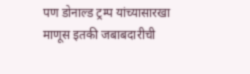पण डोनाल्ड ट्रम्प यांच्यासारखा माणूस इतकी जबाबदारीची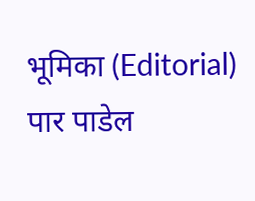भूमिका (Editorial) पार पाडेल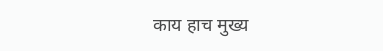काय हाच मुख्य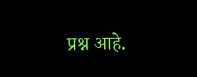प्रश्न आहे.